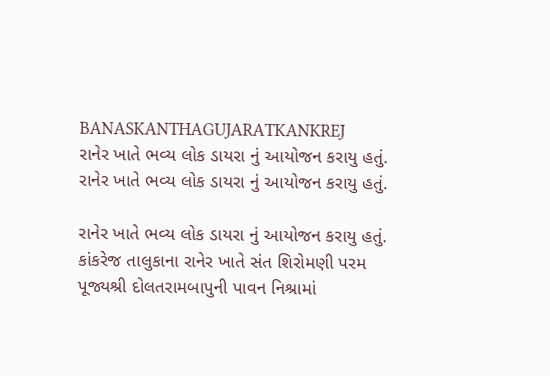BANASKANTHAGUJARATKANKREJ
રાનેર ખાતે ભવ્ય લોક ડાયરા નું આયોજન કરાયુ હતું.
રાનેર ખાતે ભવ્ય લોક ડાયરા નું આયોજન કરાયુ હતું.

રાનેર ખાતે ભવ્ય લોક ડાયરા નું આયોજન કરાયુ હતું.
કાંકરેજ તાલુકાના રાનેર ખાતે સંત શિરોમણી પરમ પૂજ્યશ્રી દોલતરામબાપુની પાવન નિશ્રામાં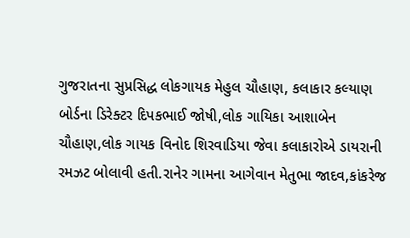ગુજરાતના સુપ્રસિદ્ધ લોકગાયક મેહુલ ચૌહાણ, કલાકાર કલ્યાણ બોર્ડના ડિરેક્ટર દિપકભાઈ જોષી,લોક ગાયિકા આશાબેન ચૌહાણ,લોક ગાયક વિનોદ શિરવાડિયા જેવા કલાકારોએ ડાયરાની રમઝટ બોલાવી હતી.રાનેર ગામના આગેવાન મેતુભા જાદવ,કાંકરેજ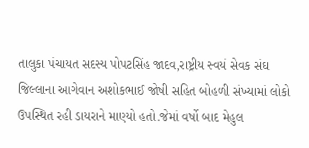તાલુકા પંચાયત સદસ્ય પોપટસિંહ જાદવ,રાષ્ટ્રીય સ્વયં સેવક સંઘ જિલ્લાના આગેવાન અશોકભાઈ જોષી સહિત બોહળી સંખ્યામાં લોકો ઉપસ્થિત રહી ડાયરાને માણ્યો હતો.જેમાં વર્ષો બાદ મેહુલ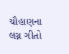ચૌહાણના લગ્ન ગીતો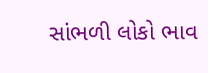સાંભળી લોકો ભાવ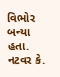વિભોર બન્યા હતા.
નટવર કે.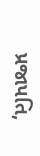પ્રજાપતિ,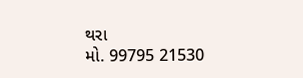થરા
મો. 99795 21530